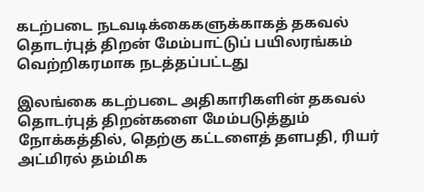கடற்படை நடவடிக்கைகளுக்காகத் தகவல் தொடர்புத் திறன் மேம்பாட்டுப் பயிலரங்கம் வெற்றிகரமாக நடத்தப்பட்டது

இலங்கை கடற்படை அதிகாரிகளின் தகவல் தொடர்புத் திறன்களை மேம்படுத்தும் நோக்கத்தில், தெற்கு கட்டளைத் தளபதி, ரியர் அட்மிரல் தம்மிக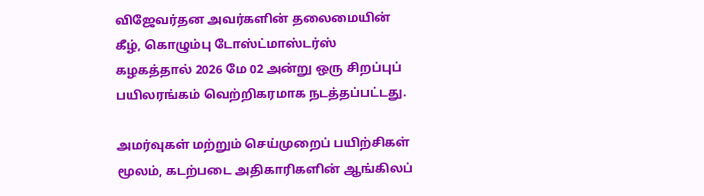விஜேவர்தன அவர்களின் தலைமையின் கீழ், கொழும்பு டோஸ்ட்மாஸ்டர்ஸ் கழகத்தால் 2026 மே 02 அன்று ஒரு சிறப்புப் பயிலரங்கம் வெற்றிகரமாக நடத்தப்பட்டது.

அமர்வுகள் மற்றும் செய்முறைப் பயிற்சிகள் மூலம், கடற்படை அதிகாரிகளின் ஆங்கிலப்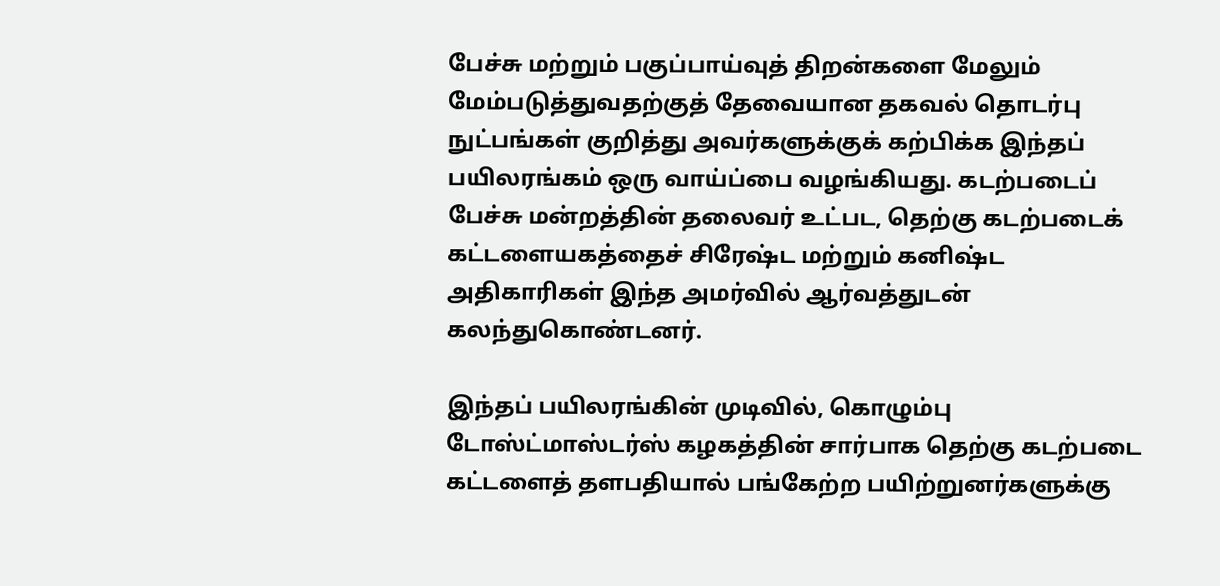பேச்சு மற்றும் பகுப்பாய்வுத் திறன்களை மேலும் மேம்படுத்துவதற்குத் தேவையான தகவல் தொடர்பு நுட்பங்கள் குறித்து அவர்களுக்குக் கற்பிக்க இந்தப் பயிலரங்கம் ஒரு வாய்ப்பை வழங்கியது. கடற்படைப் பேச்சு மன்றத்தின் தலைவர் உட்பட, தெற்கு கடற்படைக் கட்டளையகத்தைச் சிரேஷ்ட மற்றும் கனிஷ்ட அதிகாரிகள் இந்த அமர்வில் ஆர்வத்துடன் கலந்துகொண்டனர்.

இந்தப் பயிலரங்கின் முடிவில், கொழும்பு டோஸ்ட்மாஸ்டர்ஸ் கழகத்தின் சார்பாக தெற்கு கடற்படை கட்டளைத் தளபதியால் பங்கேற்ற பயிற்றுனர்களுக்கு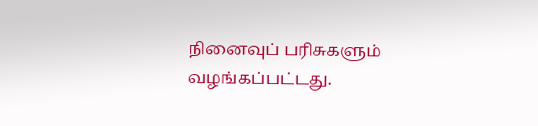நினைவுப் பரிசுகளும் வழங்கப்பட்டது.